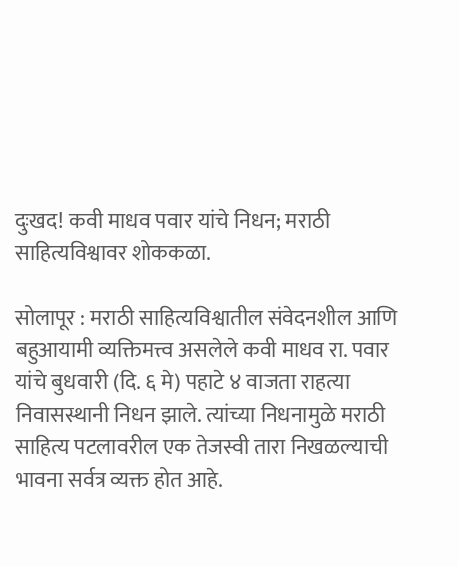दुःखद! कवी माधव पवार यांचे निधन; मराठी साहित्यविश्वावर शोककळा.

सोलापूर : मराठी साहित्यविश्वातील संवेदनशील आणि बहुआयामी व्यक्तिमत्त्व असलेले कवी माधव रा. पवार यांचे बुधवारी (दि. ६ मे) पहाटे ४ वाजता राहत्या निवासस्थानी निधन झाले. त्यांच्या निधनामुळे मराठी साहित्य पटलावरील एक तेजस्वी तारा निखळल्याची भावना सर्वत्र व्यक्त होत आहे.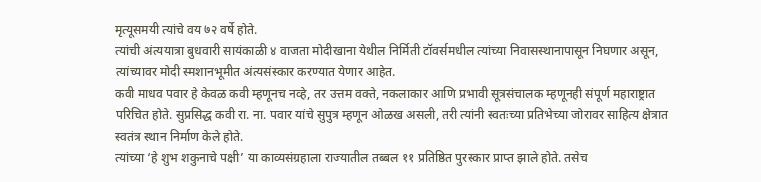मृत्यूसमयी त्यांचे वय ७२ वर्षे होते.
त्यांची अंत्ययात्रा बुधवारी सायंकाळी ४ वाजता मोदीखाना येथील निर्मिती टॉवर्समधील त्यांच्या निवासस्थानापासून निघणार असून, त्यांच्यावर मोदी स्मशानभूमीत अंत्यसंस्कार करण्यात येणार आहेत.
कवी माधव पवार हे केवळ कवी म्हणूनच नव्हे, तर उत्तम वक्ते, नकलाकार आणि प्रभावी सूत्रसंचालक म्हणूनही संपूर्ण महाराष्ट्रात परिचित होते. सुप्रसिद्ध कवी रा. ना. पवार यांचे सुपुत्र म्हणून ओळख असली, तरी त्यांनी स्वतःच्या प्रतिभेच्या जोरावर साहित्य क्षेत्रात स्वतंत्र स्थान निर्माण केले होते.
त्यांच्या ‘हे शुभ शकुनाचे पक्षी’ या काव्यसंग्रहाला राज्यातील तब्बल ११ प्रतिष्ठित पुरस्कार प्राप्त झाले होते. तसेच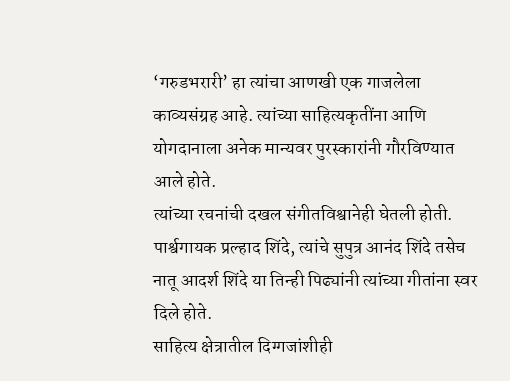‘गरुडभरारी’ हा त्यांचा आणखी एक गाजलेला काव्यसंग्रह आहे. त्यांच्या साहित्यकृतींना आणि योगदानाला अनेक मान्यवर पुरस्कारांनी गौरविण्यात आले होते.
त्यांच्या रचनांची दखल संगीतविश्वानेही घेतली होती. पार्श्वगायक प्रल्हाद शिंदे, त्यांचे सुपुत्र आनंद शिंदे तसेच नातू आदर्श शिंदे या तिन्ही पिढ्यांनी त्यांच्या गीतांना स्वर दिले होते.
साहित्य क्षेत्रातील दिग्गजांशीही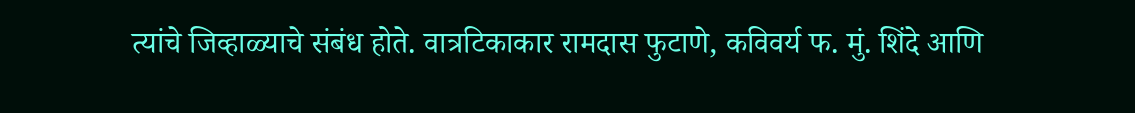त्यांचे जिव्हाळ्याचे संबंध होते. वात्रटिकाकार रामदास फुटाणे, कविवर्य फ. मुं. शिंदे आणि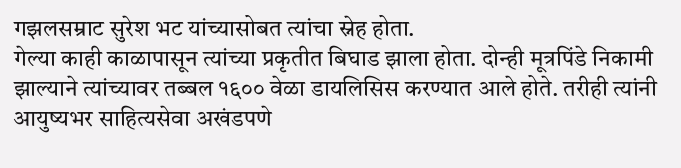गझलसम्राट सुरेश भट यांच्यासोबत त्यांचा स्नेह होता.
गेल्या काही काळापासून त्यांच्या प्रकृतीत बिघाड झाला होता. दोन्ही मूत्रपिंडे निकामी झाल्याने त्यांच्यावर तब्बल १६०० वेळा डायलिसिस करण्यात आले होते. तरीही त्यांनी आयुष्यभर साहित्यसेवा अखंडपणे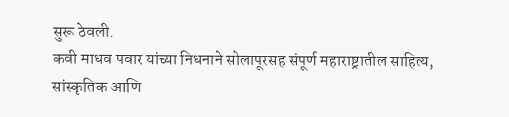सुरू ठेवली.
कवी माधव पवार यांच्या निधनाने सोलापूरसह संपूर्ण महाराष्ट्रातील साहित्य, सांस्कृतिक आणि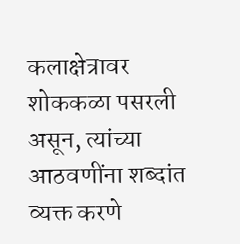कलाक्षेत्रावर शोककळा पसरली असून, त्यांच्या आठवणींना शब्दांत व्यक्त करणे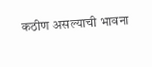कठीण असल्याची भावना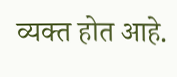व्यक्त होत आहे.